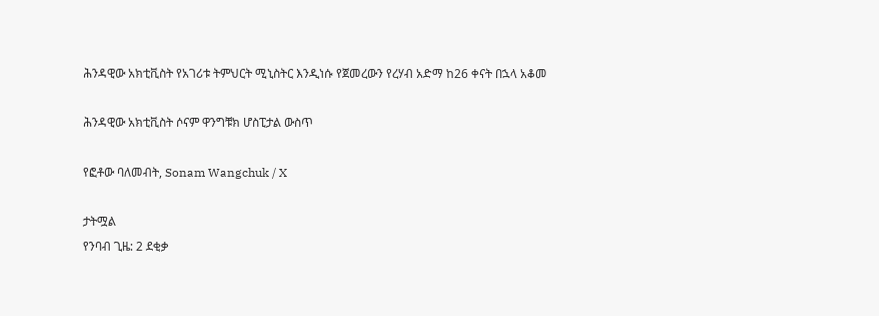ሕንዳዊው አክቲቪስት የአገሪቱ ትምህርት ሚኒስትር እንዲነሱ የጀመረውን የረሃብ አድማ ከ26 ቀናት በኋላ አቆመ

ሕንዳዊው አክቲቪስት ሶናም ዋንግቹክ ሆስፒታል ውስጥ

የፎቶው ባለመብት, Sonam Wangchuk / X

ታትሟል
የንባብ ጊዜ: 2 ደቂቃ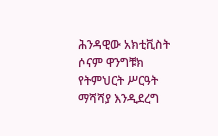ሕንዳዊው አክቲቪስት ሶናም ዋንግቹክ የትምህርት ሥርዓት ማሻሻያ እንዲደረግ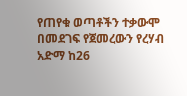የጠየቁ ወጣቶችን ተቃውሞ በመደገፍ የጀመረውን የረሃብ አድማ ከ26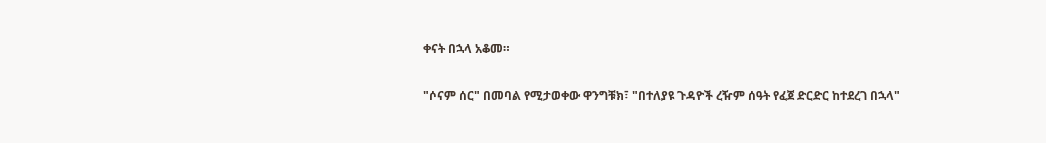ቀናት በኋላ አቆመ።

"ሶናም ሰር" በመባል የሚታወቀው ዋንግቹክ፣ "በተለያዩ ጉዳዮች ረዥም ሰዓት የፈጀ ድርድር ከተደረገ በኋላ"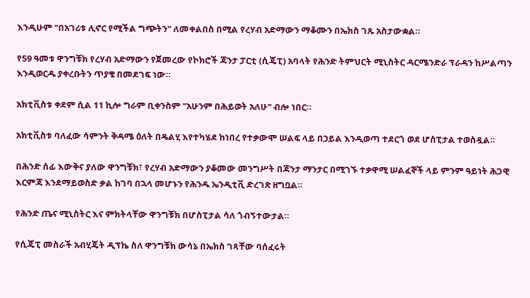እንዲሁም "በአገሪቱ ሊኖር የሚችል ግጭትን" ለመቀልበስ በሚል የረሃብ አድማውን ማቆሙን በኤክስ ገጹ አስታውቋል።

የ59 ዓመቱ ዋንግቹክ የረሃብ አድማውን የጀመረው የኮክሮች ጃንታ ፓርቲ (ሲጄፒ) አባላት የሕንድ ትምህርት ሚኒስትር ዳርሜንድራ ፕራዳን ከሥልጣን እንዲወርዱ ያቀረቡትን ጥያቄ በመደገፍ ነው።

አክቲቪስቱ ቀደም ሲል 11 ኪሎ ግራም ቢቀንስም "አሁንም በሕይወት አለሁ" ብሎ ነበር።

አክቲቪስቱ ባለፈው ሳምንት ቅዳሜ ዕለት በዴልሂ እየተካሄደ ከነበረ የተቃውሞ ሠልፍ ላይ በኃይል እንዲወጣ ተደርጎ ወደ ሆስፒታል ተወስዷል።

በሕንድ ሰፊ እውቅና ያለው ዋንግቹክ፣ የረሃብ አድማውን ያቆመው መንግሥት በጃንታ ማንታር በሚገኙ ተቃዋሚ ሠልፈኞች ላይ ምንም ዓይነት ሕጋዊ እርምጃ እንደማይወስድ ቃል ከገባ በኋላ መሆኑን የሕንዱ ኤንዲቲቪ ድረገጽ ዘግቧል።

የሕንድ ጤና ሚኒስትር እና ምክትላቸው ዋንግቹክ በሆስፒታል ሳለ ጎብኝተውታል።

የሲጄፒ መስራች አብሂጄት ዲፕኬ ስለ ዋንግቹክ ውሳኔ በኤክስ ገጻቸው ባሰፈሩት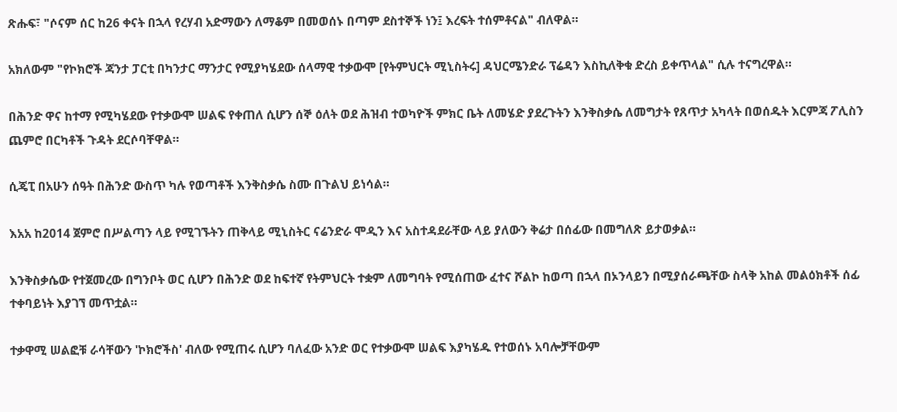ጽሑፍ፣ "ሶናም ሰር ከ26 ቀናት በኋላ የረሃብ አድማውን ለማቆም በመወሰኑ በጣም ደስተኞች ነን፤ እረፍት ተሰምቶናል" ብለዋል።

አክለውም "የኮክሮች ጃንታ ፓርቲ በካንታር ማንታር የሚያካሄደው ሰላማዊ ተቃውሞ [የትምህርት ሚኒስትሩ] ዳህርሜንድራ ፕሬዳን እስኪለቅቁ ድረስ ይቀጥላል" ሲሉ ተናግረዋል።

በሕንድ ዋና ከተማ የሚካሄደው የተቃውሞ ሠልፍ የቀጠለ ሲሆን ሰኞ ዕለት ወደ ሕዝብ ተወካዮች ምክር ቤት ለመሄድ ያደረጉትን እንቅስቃሴ ለመግታት የጸጥታ አካላት በወሰዱት እርምጃ ፖሊስን ጨምሮ በርካቶች ጉዳት ደርሶባቸዋል።

ሲጄፒ በአሁን ሰዓት በሕንድ ውስጥ ካሉ የወጣቶች እንቅስቃሴ ስሙ በጉልህ ይነሳል።

እአአ ከ2014 ጀምሮ በሥልጣን ላይ የሚገኙትን ጠቅላይ ሚኒስትር ናሬንድራ ሞዲን እና አስተዳደራቸው ላይ ያለውን ቅሬታ በሰፊው በመግለጽ ይታወቃል።

እንቅስቃሴው የተጀመረው በግንቦት ወር ሲሆን በሕንድ ወደ ከፍተኛ የትምህርት ተቋም ለመግባት የሚሰጠው ፈተና ሾልኮ ከወጣ በኋላ በኦንላይን በሚያሰራጫቸው ስላቅ አከል መልዕክቶች ሰፊ ተቀባይነት እያገኘ መጥቷል።

ተቃዋሚ ሠልፎቹ ራሳቸውን 'ኮክሮችስ' ብለው የሚጠሩ ሲሆን ባለፈው አንድ ወር የተቃውሞ ሠልፍ እያካሄዱ የተወሰኑ አባሎቻቸውም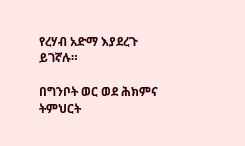የረሃብ አድማ እያደረጉ ይገኛሉ።

በግንቦት ወር ወደ ሕክምና ትምህርት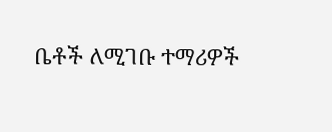ቤቶች ለሚገቡ ተማሪዎች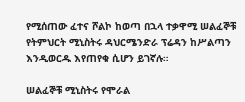የሚሰጠው ፈተና ሾልኮ ከወጣ በኋላ ተቃዋሚ ሠልፈኞቹ የትምህርት ሚኒስትሩ ዳህርሜንድራ ፕሬዳን ከሥልጣን እንዲወርዱ እየጠየቁ ሲሆን ይገኛሉ።

ሠልፈኞቹ ሚኒስትሩ የሞራል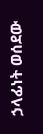ኃላፊነት ወሰደው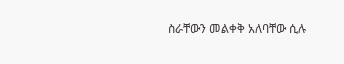ስራቸውን መልቀቅ አለባቸው ሲሉ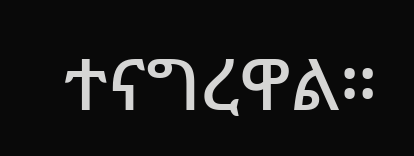ተናግረዋል።